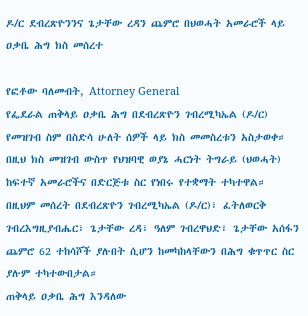ዶ/ር ደብረጽዮንንና ጌታቸው ረዳን ጨምሮ በህወሓት አመራሮች ላይ ዐቃቤ ሕግ ክስ መሰረተ

የፎቶው ባለመብት, Attorney General
የፌደራል ጠቅላይ ዐቃቤ ሕግ በደብረጽዮን ገብረሚካኤል (ዶ/ር) የመዝገብ ስም በስድሳ ሁለት ሰዎች ላይ ክስ መመስረቱን አስታወቀ።
በዚህ ክስ መዝገብ ውስጥ የህዝባዊ ወያኔ ሓርነት ትግራይ (ህወሓት) ከፍተኛ አመራሮችና በድርጅቱ ስር የነበሩ የተቋማት ተካተዋል።
በዚህም መሰረት በደብረጽዮን ገብረሚካኤል (ዶ/ር)፣ ፈትለወርቅ ገብረእግዚያብሔር፣ ጌታቸው ረዳ፣ ዓለም ገብረዋህድ፣ ጌታቸው አሰፋን ጨምሮ 62 ተከሳሾች ያሉበት ሲሆን ከመካከላቸውን በሕግ ቁጥጥር ስር ያሉም ተካተውበታል።
ጠቅላይ ዐቃቤ ሕግ እንዳለው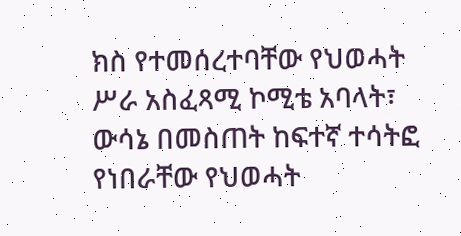ክስ የተመሰረተባቸው የህወሓት ሥራ አስፈጻሚ ኮሚቴ አባላት፣ ውሳኔ በመስጠት ከፍተኛ ተሳትፎ የነበራቸው የህወሓት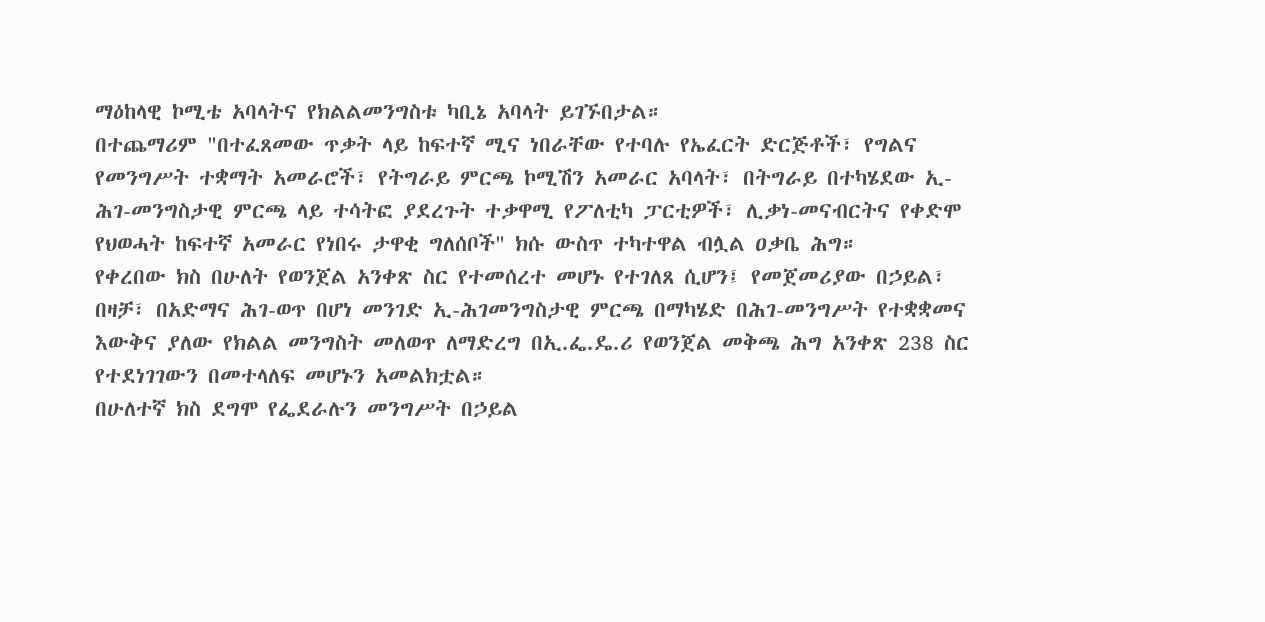ማዕከላዊ ኮሚቴ አባላትና የክልልመንግስቱ ካቢኔ አባላት ይገኙበታል።
በተጨማሪም "በተፈጸመው ጥቃት ላይ ከፍተኛ ሚና ነበራቸው የተባሉ የኤፈርት ድርጅቶች፣ የግልና የመንግሥት ተቋማት አመራሮች፣ የትግራይ ምርጫ ኮሚሽን አመራር አባላት፣ በትግራይ በተካሄደው ኢ-ሕገ-መንግስታዊ ምርጫ ላይ ተሳትፎ ያደረጉት ተቃዋሚ የፖለቲካ ፓርቲዎች፣ ሊቃነ-መናብርትና የቀድሞ የህወሓት ከፍተኛ አመራር የነበሩ ታዋቂ ግለሰቦች" ክሱ ውስጥ ተካተዋል ብሏል ዐቃቤ ሕግ።
የቀረበው ክስ በሁለት የወንጀል አንቀጽ ስር የተመሰረተ መሆኑ የተገለጸ ሲሆን፤ የመጀመሪያው በኃይል፣ በዛቻ፣ በአድማና ሕገ-ወጥ በሆነ መንገድ ኢ-ሕገመንግስታዊ ምርጫ በማካሄድ በሕገ-መንግሥት የተቋቋመና እውቅና ያለው የክልል መንግስት መለወጥ ለማድረግ በኢ.ፌ.ዴ.ሪ የወንጀል መቅጫ ሕግ አንቀጽ 238 ስር የተደነገገውን በመተላለፍ መሆኑን አመልክቷል።
በሁለተኛ ክስ ደግሞ የፌደራሉን መንግሥት በኃይል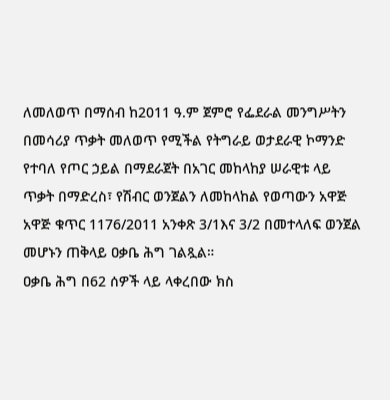ለመለወጥ በማሰብ ከ2011 ዓ.ም ጀምሮ የፌደራል መንግሥትን በመሳሪያ ጥቃት መለወጥ የሚችል የትግራይ ወታደራዊ ኮማንድ የተባለ የጦር ኃይል በማደራጀት በአገር መከላከያ ሠራዊቱ ላይ ጥቃት በማድረስ፣ የሽብር ወንጀልን ለመከላከል የወጣውን አዋጅ አዋጅ ቁጥር 1176/2011 አንቀጽ 3/1እና 3/2 በመተላለፍ ወንጀል መሆኑን ጠቅላይ ዐቃቤ ሕግ ገልጿል።
ዐቃቤ ሕግ በ62 ሰዎች ላይ ላቀረበው ክስ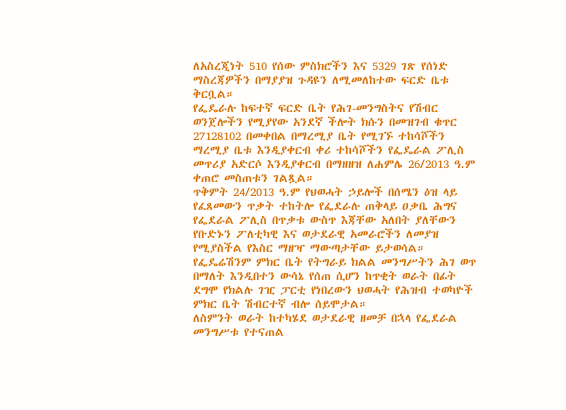ለአስረጂነት 510 የሰው ምስክሮችን እና 5329 ገጽ የሰነድ ማስረጃዎችን በማያያዝ ጉዳዩን ለሚመለከተው ፍርድ ቤቱ ቅርቧል።
የፌዴራሉ ከፍተኛ ፍርድ ቤት የሕገ-መንግስትና የሽብር ወንጀሎችን የሚያየው አንደኛ ችሎት ክሱን በመዝገብ ቁጥር 27128102 በመቀበል በማረሚያ ቤት የሚገኙ ተከሳሾችን ማረሚያ ቤቱ እንዲያቀርብ ቀሪ ተከሳሾችን የፌዴራል ፖሊስ መጥሪያ አድርሶ እንዲያቀርብ በማዘዘዝ ለሐምሌ 26/2013 ዓ.ም ቀጠሮ መስጠቱን ገልጿል።
ጥቅምት 24/2013 ዓ.ም የህወሓት ኃይሎች በሰሜን ዕዝ ላይ የፈጸመውን ጥቃት ተከትሎ የፌደራሉ ጠቅላይ ዐቃቤ ሕግና የፌደራል ፖሊስ በጥቃቱ ውስጥ እጃቸው አለበት ያለቸውን የቡድኑን ፖለቲካዊ እና ወታደራዊ አመራሮችን ለመያዝ የሚያስችል የእስር ማዘዣ ማውጣታቸው ይታወሳል።
የፌዴሬሽንም ምክር ቤት የትግራይ ክልል መንግሥትን ሕገ ወጥ በማለት እንዲበተን ውሳኔ የሰጠ ሲሆን ከጥቂት ወራት በፊት ደግሞ የክልሉ ገዢ ፓርቲ የነበረውን ህወሓት የሕዝብ ተወካዮች ምክር ቤት ሽብርተኛ ብሎ ሰይሞታል።
ለስምንት ወራት ከተካሄደ ወታደራዊ ዘመቻ በኋላ የፌደራል መንግሥቱ የተናጠል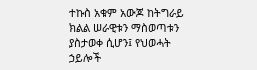ተኩስ አቁም አውጆ ከትግራይ ክልል ሠራዊቱን ማስወጣቱን ያስታወቀ ሲሆን፤ የህወሓት ኃይሎች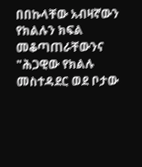በበኩላቸው አብዛኛውን የክልሉን ክፍል መቆጣጠራቸውንና "ሕጋዊው የክልሉ መስተዳደር ወደ ቦታው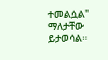ተመልሷል" ማለታቸው ይታወሳል።